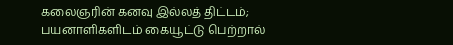கலைஞரின் கனவு இல்லத் திட்டம்; பயனாளிகளிடம் கையூட்டு பெற்றால்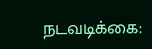நடவடிக்கை: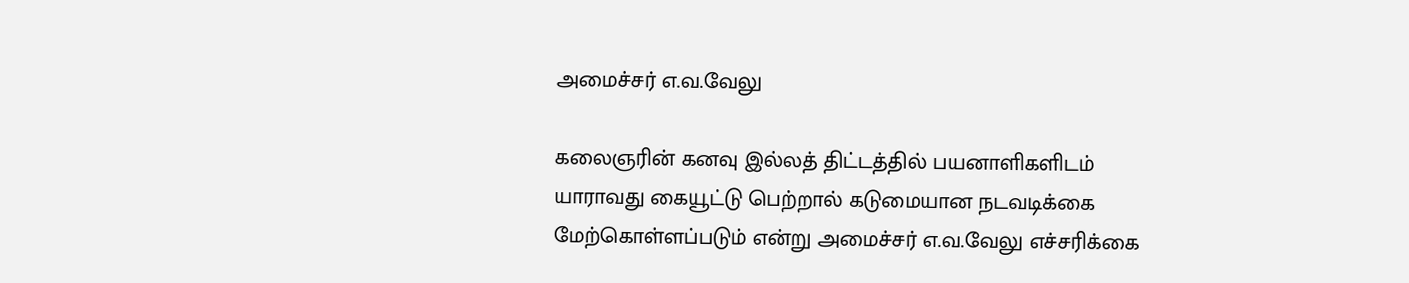அமைச்சர் எ.வ.வேலு

கலைஞரின் கனவு இல்லத் திட்டத்தில் பயனாளிகளிடம் யாராவது கையூட்டு பெற்றால் கடுமையான நடவடிக்கை மேற்கொள்ளப்படும் என்று அமைச்சர் எ.வ.வேலு எச்சரிக்கை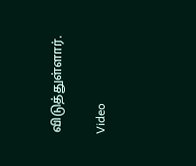விடுத்துள்ளார்.

Video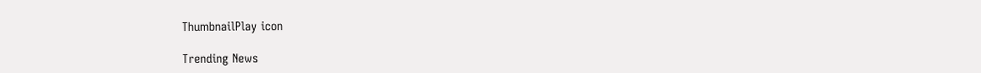ThumbnailPlay icon

Trending News